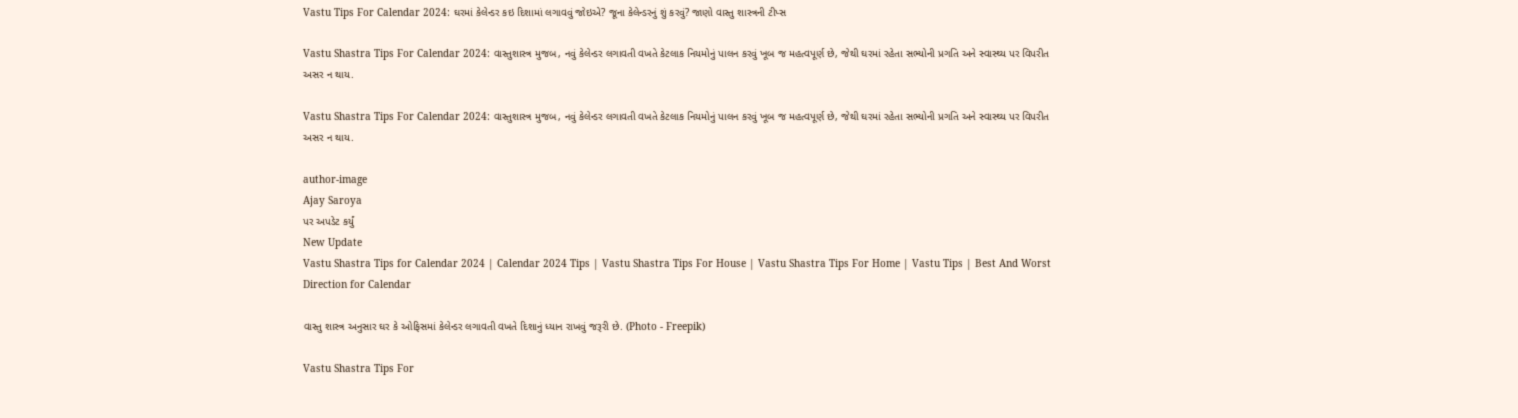Vastu Tips For Calendar 2024: ઘરમાં કેલેન્ડર કઇ દિશામાં લગાવવું જોઇએ? જૂના કેલેન્ડરનું શું કરવું? જાણો વાસ્તુ શાસ્ત્રની ટીપ્સ

Vastu Shastra Tips For Calendar 2024: વાસ્તુશાસ્ત્ર મુજબ, નવું કેલેન્ડર લગાવતી વખતે કેટલાક નિયમોનું પાલન કરવું ખૂબ જ મહત્વપૂર્ણ છે, જેથી ઘરમાં રહેતા સભ્યોની પ્રગતિ અને સ્વાસ્થ્ય પર વિપરીત અસર ન થાય.

Vastu Shastra Tips For Calendar 2024: વાસ્તુશાસ્ત્ર મુજબ, નવું કેલેન્ડર લગાવતી વખતે કેટલાક નિયમોનું પાલન કરવું ખૂબ જ મહત્વપૂર્ણ છે, જેથી ઘરમાં રહેતા સભ્યોની પ્રગતિ અને સ્વાસ્થ્ય પર વિપરીત અસર ન થાય.

author-image
Ajay Saroya
પર અપડેટ કર્યું
New Update
Vastu Shastra Tips for Calendar 2024 | Calendar 2024 Tips | Vastu Shastra Tips For House | Vastu Shastra Tips For Home | Vastu Tips | Best And Worst Direction for Calendar

વાસ્તુ શાસ્ત્ર અનુસાર ઘર કે ઓફિસમાં કેલેન્ડર લગાવતી વખતે દિશાનું ધ્યાન રાખવું જરૂરી છે. (Photo - Freepik)

Vastu Shastra Tips For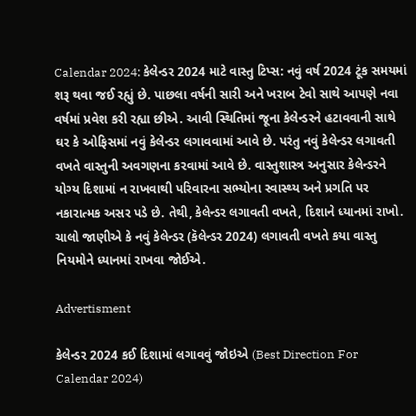Calendar 2024: કેલેન્ડર 2024 માટે વાસ્તુ ટિપ્સ: નવું વર્ષ 2024 ટૂંક સમયમાં શરૂ થવા જઈ રહ્યું છે. પાછલા વર્ષની સારી અને ખરાબ ટેવો સાથે આપણે નવા વર્ષમાં પ્રવેશ કરી રહ્યા છીએ. આવી સ્થિતિમાં જૂના કેલેન્ડરને હટાવવાની સાથે ઘર કે ઓફિસમાં નવું કેલેન્ડર લગાવવામાં આવે છે. પરંતુ નવું કેલેન્ડર લગાવતી વખતે વાસ્તુની અવગણના કરવામાં આવે છે. વાસ્તુશાસ્ત્ર અનુસાર કેલેન્ડરને યોગ્ય દિશામાં ન રાખવાથી પરિવારના સભ્યોના સ્વાસ્થ્ય અને પ્રગતિ પર નકારાત્મક અસર પડે છે. તેથી, કેલેન્ડર લગાવતી વખતે, દિશાને ધ્યાનમાં રાખો. ચાલો જાણીએ કે નવું કેલેન્ડર (કૅલેન્ડર 2024) લગાવતી વખતે કયા વાસ્તુ નિયમોને ધ્યાનમાં રાખવા જોઈએ.

Advertisment

કેલેન્ડર 2024 કઈ દિશામાં લગાવવું જોઇએ (Best Direction For Calendar 2024)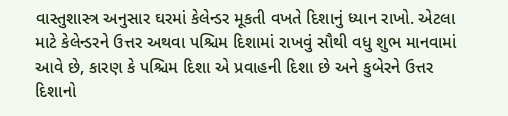વાસ્તુશાસ્ત્ર અનુસાર ઘરમાં કેલેન્ડર મૂકતી વખતે દિશાનું ધ્યાન રાખો. એટલા માટે કેલેન્ડરને ઉત્તર અથવા પશ્ચિમ દિશામાં રાખવું સૌથી વધુ શુભ માનવામાં આવે છે, કારણ કે પશ્ચિમ દિશા એ પ્રવાહની દિશા છે અને કુબેરને ઉત્તર દિશાનો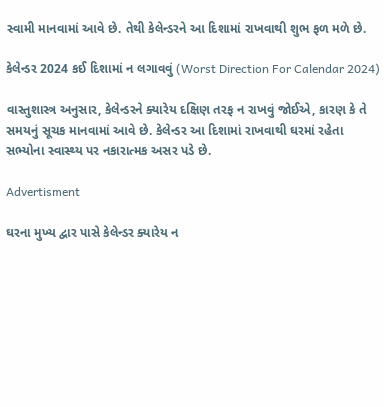સ્વામી માનવામાં આવે છે. તેથી કેલેન્ડરને આ દિશામાં રાખવાથી શુભ ફળ મળે છે.

કેલેન્ડર 2024 કઈ દિશામાં ન લગાવવું (Worst Direction For Calendar 2024)

વાસ્તુશાસ્ત્ર અનુસાર, કેલેન્ડરને ક્યારેય દક્ષિણ તરફ ન રાખવું જોઈએ, કારણ કે તે સમયનું સૂચક માનવામાં આવે છે. કેલેન્ડર આ દિશામાં રાખવાથી ઘરમાં રહેતા સભ્યોના સ્વાસ્થ્ય પર નકારાત્મક અસર પડે છે.

Advertisment

ઘરના મુખ્ય દ્વાર પાસે કેલેન્ડર ક્યારેય ન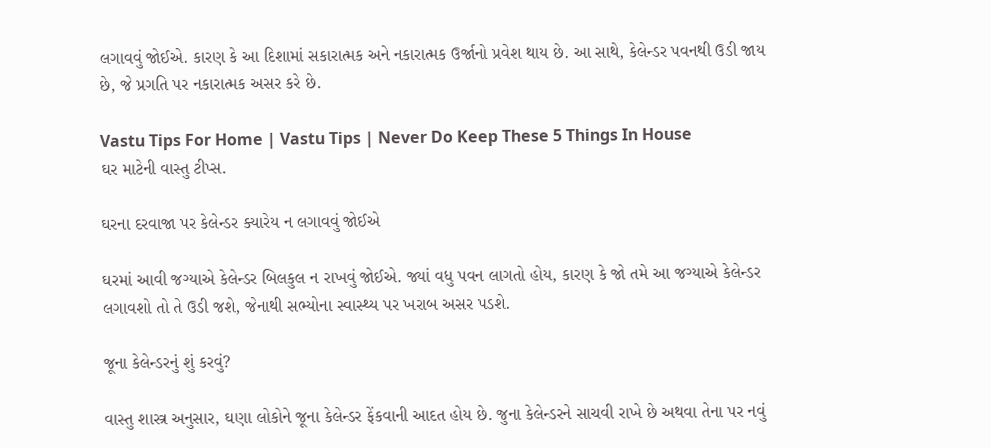લગાવવું જોઈએ. કારણ કે આ દિશામાં સકારાત્મક અને નકારાત્મક ઉર્જાનો પ્રવેશ થાય છે. આ સાથે, કેલેન્ડર પવનથી ઉડી જાય છે, જે પ્રગતિ પર નકારાત્મક અસર કરે છે.

Vastu Tips For Home | Vastu Tips | Never Do Keep These 5 Things In House
ઘર માટેની વાસ્તુ ટીપ્સ.

ઘરના દરવાજા પર કેલેન્ડર ક્યારેય ન લગાવવું જોઈએ

ઘરમાં આવી જગ્યાએ કેલેન્ડર બિલકુલ ન રાખવું જોઈએ. જ્યાં વધુ પવન લાગતો હોય, કારણ કે જો તમે આ જગ્યાએ કેલેન્ડર લગાવશો તો તે ઉડી જશે, જેનાથી સભ્યોના સ્વાસ્થ્ય પર ખરાબ અસર પડશે.

જૂના કેલેન્ડરનું શું કરવું?

વાસ્તુ શાસ્ત્ર અનુસાર, ઘણા લોકોને જૂના કેલેન્ડર ફેંકવાની આદત હોય છે. જુના કેલેન્ડરને સાચવી રાખે છે અથવા તેના પર નવું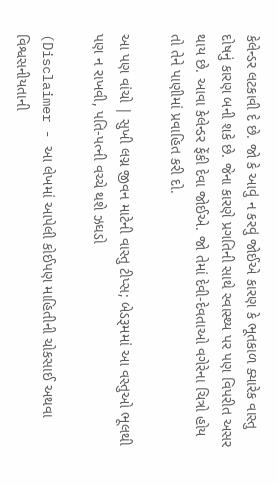કેલેન્ડર લટકાવી દે છે. જો કે આવું ન કરવું જોઈએ કારણ કે ભૂતકાળ ક્યારેક વાસ્તુ દોષનું કારણ બની શકે છે. જેના કારણે પ્રગતિની સાથે સ્વાસ્થ્ય પર પણ વિપરીત અસર થાય છે. આવા કેલેન્ડર ફેંકી દેવા જોઈએ. જો તેમાં દેવી-દેવતાઓ વગેરેના ચિત્રો હોય તો તેને પાણીમાં પ્રવાહિત કરી દો.

આ પણ વાંચો | સુખી લગ્ન જીવન માટેની વાસ્તુ ટીપ્સ; બેડરૂમમાં આ વસ્તુઓ ભૂલથી પણ ન રાખવી, પતિ-પત્ની વચ્ચે થશે ઝઘડો

(Disclaimer - આ લેખમાં આપેલી કોઈપણ માહિતીની ચોકસાઈ અથવા વિશ્વસનીયતાની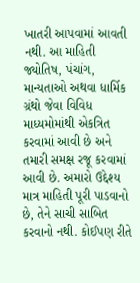ખાતરી આપવામાં આવતી નથી. આ માહિતી જ્યોતિષ, પંચાંગ, માન્યતાઓ અથવા ધાર્મિક ગ્રંથો જેવા વિવિધ માધ્યમોમાંથી એકત્રિત કરવામાં આવી છે અને તમારી સમક્ષ રજૂ કરવામાં આવી છે. અમારો ઉદ્દેશ્ય માત્ર માહિતી પૂરી પાડવાનો છે, તેને સાચી સાબિત કરવાનો નથી. કોઈપણ રીતે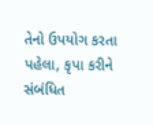તેનો ઉપયોગ કરતા પહેલા, કૃપા કરીને સંબંધિત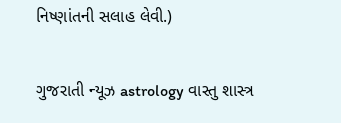નિષ્ણાંતની સલાહ લેવી.)

ગુજરાતી ન્યૂઝ astrology વાસ્તુ શાસ્ત્ર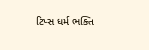ટિપ્સ ધર્મ ભક્તિ